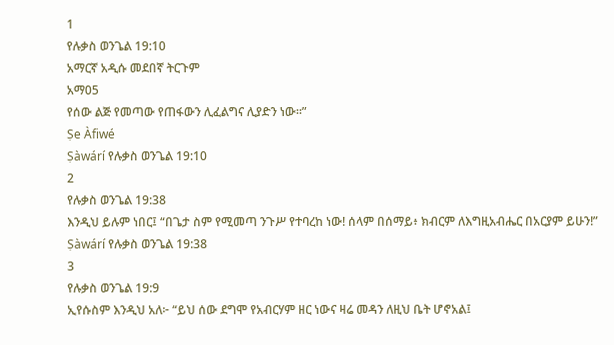1
የሉቃስ ወንጌል 19:10
አማርኛ አዲሱ መደበኛ ትርጉም
አማ05
የሰው ልጅ የመጣው የጠፋውን ሊፈልግና ሊያድን ነው።”
Ṣe Àfiwé
Ṣàwárí የሉቃስ ወንጌል 19:10
2
የሉቃስ ወንጌል 19:38
እንዲህ ይሉም ነበር፤ “በጌታ ስም የሚመጣ ንጉሥ የተባረከ ነው! ሰላም በሰማይ፥ ክብርም ለእግዚአብሔር በአርያም ይሁን!”
Ṣàwárí የሉቃስ ወንጌል 19:38
3
የሉቃስ ወንጌል 19:9
ኢየሱስም እንዲህ አለ፦ “ይህ ሰው ደግሞ የአብርሃም ዘር ነውና ዛሬ መዳን ለዚህ ቤት ሆኖአል፤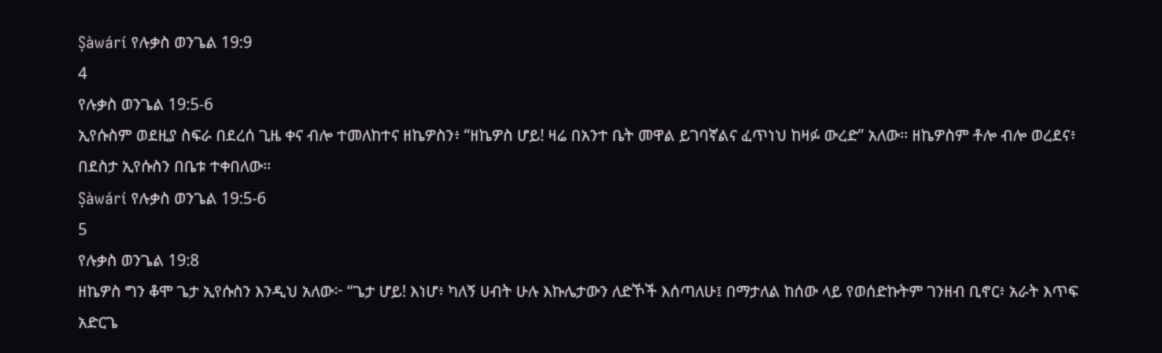Ṣàwárí የሉቃስ ወንጌል 19:9
4
የሉቃስ ወንጌል 19:5-6
ኢየሱስም ወደዚያ ስፍራ በደረሰ ጊዜ ቀና ብሎ ተመለከተና ዘኬዎስን፥ “ዘኬዎስ ሆይ! ዛሬ በአንተ ቤት መዋል ይገባኛልና ፈጥነህ ከዛፉ ውረድ” አለው። ዘኬዎስም ቶሎ ብሎ ወረደና፥ በደስታ ኢየሱስን በቤቱ ተቀበለው።
Ṣàwárí የሉቃስ ወንጌል 19:5-6
5
የሉቃስ ወንጌል 19:8
ዘኬዎስ ግን ቆሞ ጌታ ኢየሱስን እንዲህ አለው፦ “ጌታ ሆይ! እነሆ፥ ካለኝ ሀብት ሁሉ እኩሌታውን ለድኾች እሰጣለሁ፤ በማታለል ከሰው ላይ የወሰድኩትም ገንዘብ ቢኖር፥ አራት እጥፍ አድርጌ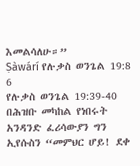እመልሳለሁ።”
Ṣàwárí የሉቃስ ወንጌል 19:8
6
የሉቃስ ወንጌል 19:39-40
በሕዝቡ መካከል የነበሩት አንዳንድ ፈሪሳውያን ግን ኢየሱስን “መምህር ሆይ! ደቀ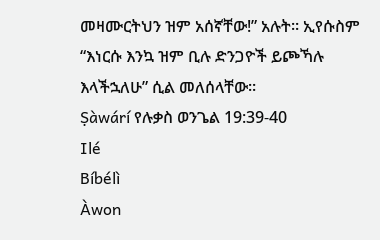መዛሙርትህን ዝም አሰኛቸው!” አሉት። ኢየሱስም “እነርሱ እንኳ ዝም ቢሉ ድንጋዮች ይጮኻሉ እላችኋለሁ” ሲል መለሰላቸው።
Ṣàwárí የሉቃስ ወንጌል 19:39-40
Ilé
Bíbélì
Àwon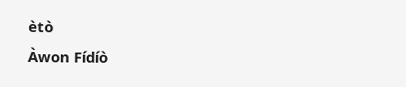ètò
Àwon Fídíò